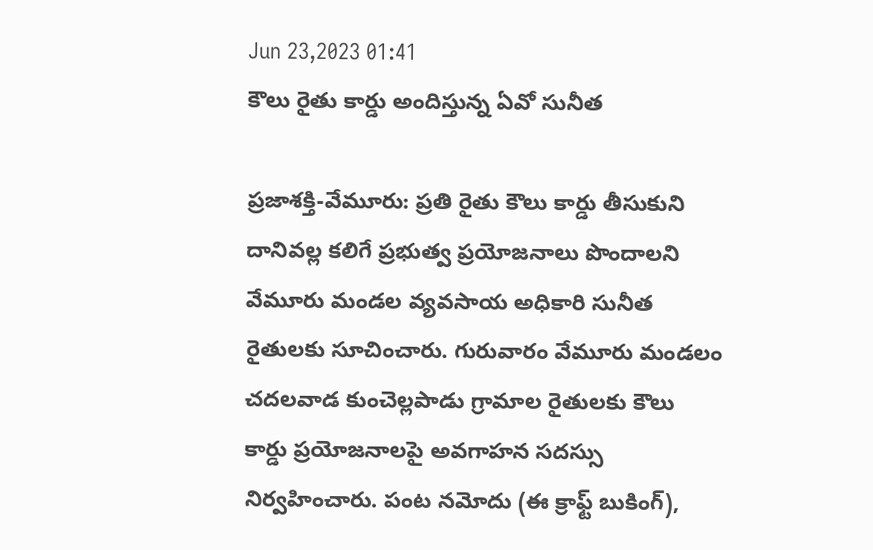Jun 23,2023 01:41
కౌలు రైతు కార్డు అందిస్తున్న ఏవో సునీత

ప్రజాశక్తి-వేమూరు: ప్రతి రైతు కౌలు కార్డు తీసుకుని దానివల్ల కలిగే ప్రభుత్వ ప్రయోజనాలు పొందాలని వేమూరు మండల వ్యవసాయ అధికారి సునీత రైతులకు సూచించారు. గురువారం వేమూరు మండలం చదలవాడ కుంచెల్లపాడు గ్రామాల రైతులకు కౌలు కార్డు ప్రయోజనాలపై అవగాహన సదస్సు నిర్వహించారు. పంట నమోదు (ఈ క్రాఫ్ట్‌ బుకింగ్‌),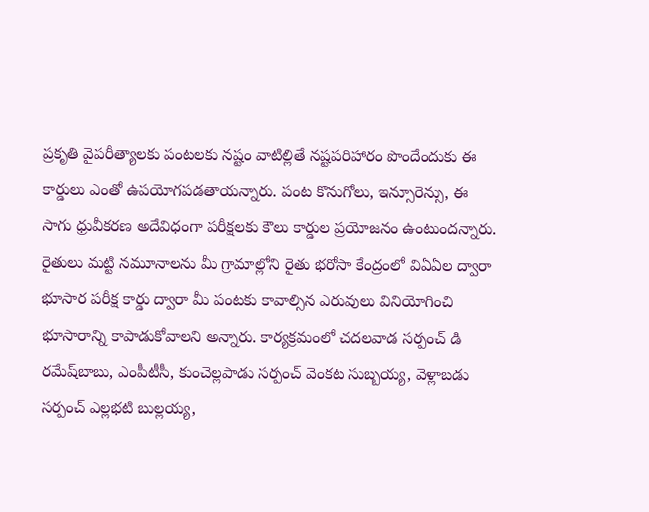ప్రకృతి వైపరీత్యాలకు పంటలకు నష్టం వాటిల్లితే నష్టపరిహారం పొందేందుకు ఈ కార్డులు ఎంతో ఉపయోగపడతాయన్నారు. పంట కొనుగోలు, ఇన్సూరెన్సు, ఈ సాగు ధ్రువీకరణ అదేవిధంగా పరీక్షలకు కౌలు కార్డుల ప్రయోజనం ఉంటుందన్నారు. రైతులు మట్టి నమూనాలను మీ గ్రామాల్లోని రైతు భరోసా కేంద్రంలో విఏఏల ద్వారా భూసార పరీక్ష కార్డు ద్వారా మీ పంటకు కావాల్సిన ఎరువులు వినియోగించి భూసారాన్ని కాపాడుకోవాలని అన్నారు. కార్యక్రమంలో చదలవాడ సర్పంచ్‌ డి రమేష్‌బాబు, ఎంపీటీసీ, కుంచెల్లపాడు సర్పంచ్‌ వెంకట సుబ్బయ్య, వెళ్లాబడు సర్పంచ్‌ ఎల్లభటి బుల్లయ్య,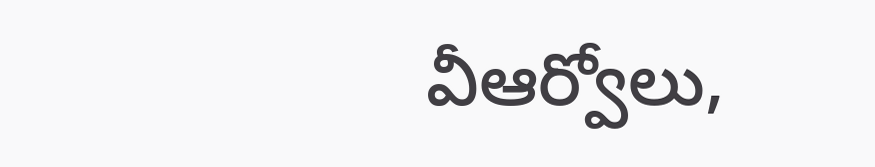వీఆర్వోలు,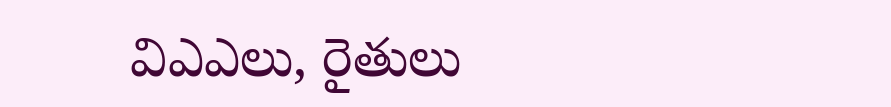విఎఎలు, రైతులు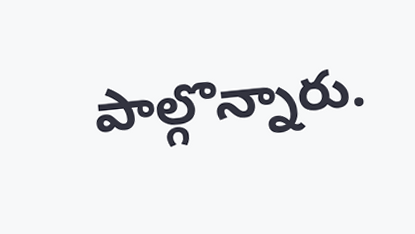పాల్గొన్నారు.